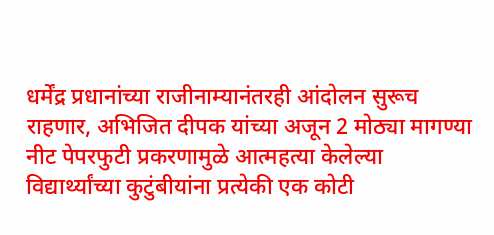धर्मेंद्र प्रधानांच्या राजीनाम्यानंतरही आंदोलन सुरूच राहणार, अभिजित दीपक यांच्या अजून 2 मोठ्या मागण्या
नीट पेपरफुटी प्रकरणामुळे आत्महत्या केलेल्या विद्यार्थ्यांच्या कुटुंबीयांना प्रत्येकी एक कोटी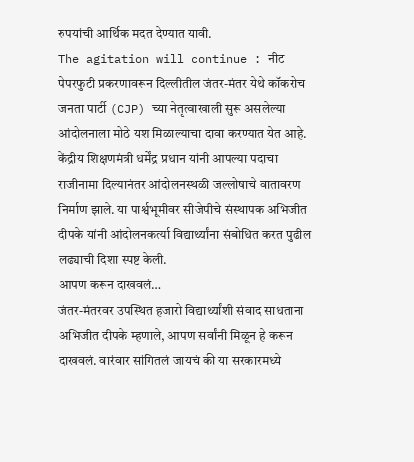रुपयांची आर्थिक मदत देण्यात यावी.
The agitation will continue : नीट पेपरफुटी प्रकरणावरून दिल्लीतील जंतर-मंतर येथे कॉकरोच जनता पार्टी (CJP) च्या नेतृत्वाखाली सुरू असलेल्या आंदोलनाला मोठे यश मिळाल्याचा दावा करण्यात येत आहे. केंद्रीय शिक्षणमंत्री धर्मेंद्र प्रधान यांनी आपल्या पदाचा राजीनामा दिल्यानंतर आंदोलनस्थळी जल्लोषाचे वातावरण निर्माण झाले. या पार्श्वभूमीवर सीजेपीचे संस्थापक अभिजीत दीपके यांनी आंदोलनकर्त्या विद्यार्थ्यांना संबोधित करत पुढील लढ्याची दिशा स्पष्ट केली.
आपण करून दाखवलं…
जंतर-मंतरवर उपस्थित हजारो विद्यार्थ्यांशी संवाद साधताना अभिजीत दीपके म्हणाले, आपण सर्वांनी मिळून हे करून दाखवलं. वारंवार सांगितलं जायचं की या सरकारमध्ये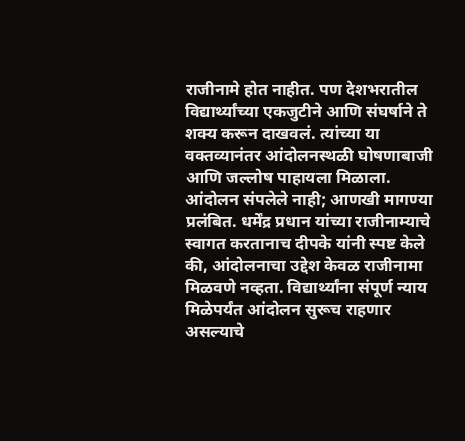राजीनामे होत नाहीत. पण देशभरातील विद्यार्थ्यांच्या एकजुटीने आणि संघर्षाने ते शक्य करून दाखवलं. त्यांच्या या वक्तव्यानंतर आंदोलनस्थळी घोषणाबाजी आणि जल्लोष पाहायला मिळाला. आंदोलन संपलेले नाही; आणखी मागण्या प्रलंबित. धर्मेंद्र प्रधान यांच्या राजीनाम्याचे स्वागत करतानाच दीपके यांनी स्पष्ट केले की, आंदोलनाचा उद्देश केवळ राजीनामा मिळवणे नव्हता. विद्यार्थ्यांना संपूर्ण न्याय मिळेपर्यंत आंदोलन सुरूच राहणार असल्याचे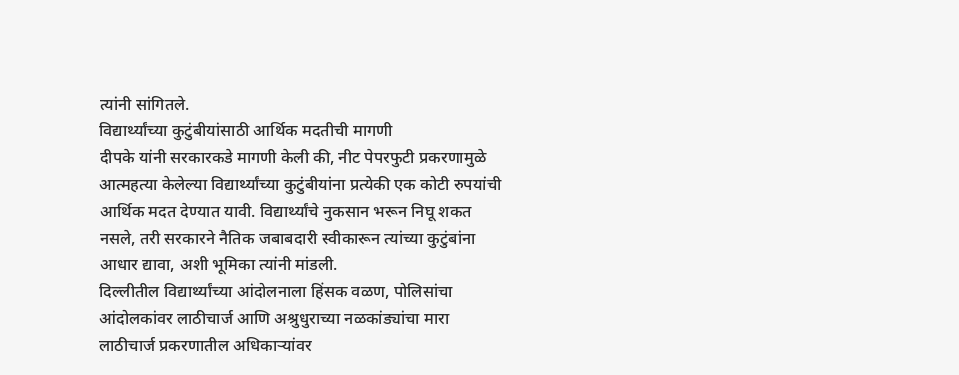त्यांनी सांगितले.
विद्यार्थ्यांच्या कुटुंबीयांसाठी आर्थिक मदतीची मागणी
दीपके यांनी सरकारकडे मागणी केली की, नीट पेपरफुटी प्रकरणामुळे आत्महत्या केलेल्या विद्यार्थ्यांच्या कुटुंबीयांना प्रत्येकी एक कोटी रुपयांची आर्थिक मदत देण्यात यावी. विद्यार्थ्यांचे नुकसान भरून निघू शकत नसले, तरी सरकारने नैतिक जबाबदारी स्वीकारून त्यांच्या कुटुंबांना आधार द्यावा, अशी भूमिका त्यांनी मांडली.
दिल्लीतील विद्यार्थ्यांच्या आंदोलनाला हिंसक वळण, पोलिसांचा आंदोलकांवर लाठीचार्ज आणि अश्रुधुराच्या नळकांड्यांचा मारा
लाठीचार्ज प्रकरणातील अधिकाऱ्यांवर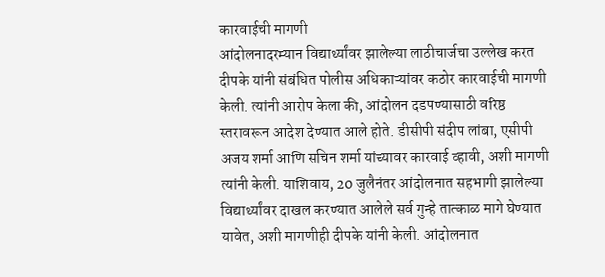कारवाईची मागणी
आंदोलनादरम्यान विद्यार्थ्यांवर झालेल्या लाठीचार्जचा उल्लेख करत दीपके यांनी संबंधित पोलीस अधिकाऱ्यांवर कठोर कारवाईची मागणी केली. त्यांनी आरोप केला की, आंदोलन दडपण्यासाठी वरिष्ठ स्तरावरून आदेश देण्यात आले होते. डीसीपी संदीप लांबा, एसीपी अजय शर्मा आणि सचिन शर्मा यांच्यावर कारवाई व्हावी, अशी मागणी त्यांनी केली. याशिवाय, 20 जुलैनंतर आंदोलनात सहभागी झालेल्या विद्यार्थ्यांवर दाखल करण्यात आलेले सर्व गुन्हे तात्काळ मागे घेण्यात यावेत, अशी मागणीही दीपके यांनी केली. आंदोलनात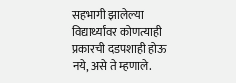सहभागी झालेल्या विद्यार्थ्यांवर कोणत्याही प्रकारची दडपशाही होऊ नये, असे ते म्हणाले.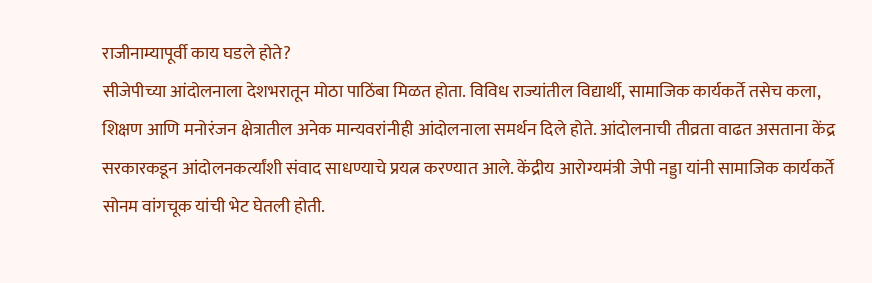राजीनाम्यापूर्वी काय घडले होते?
सीजेपीच्या आंदोलनाला देशभरातून मोठा पाठिंबा मिळत होता. विविध राज्यांतील विद्यार्थी, सामाजिक कार्यकर्ते तसेच कला, शिक्षण आणि मनोरंजन क्षेत्रातील अनेक मान्यवरांनीही आंदोलनाला समर्थन दिले होते. आंदोलनाची तीव्रता वाढत असताना केंद्र सरकारकडून आंदोलनकर्त्यांशी संवाद साधण्याचे प्रयत्न करण्यात आले. केंद्रीय आरोग्यमंत्री जेपी नड्डा यांनी सामाजिक कार्यकर्ते सोनम वांगचूक यांची भेट घेतली होती.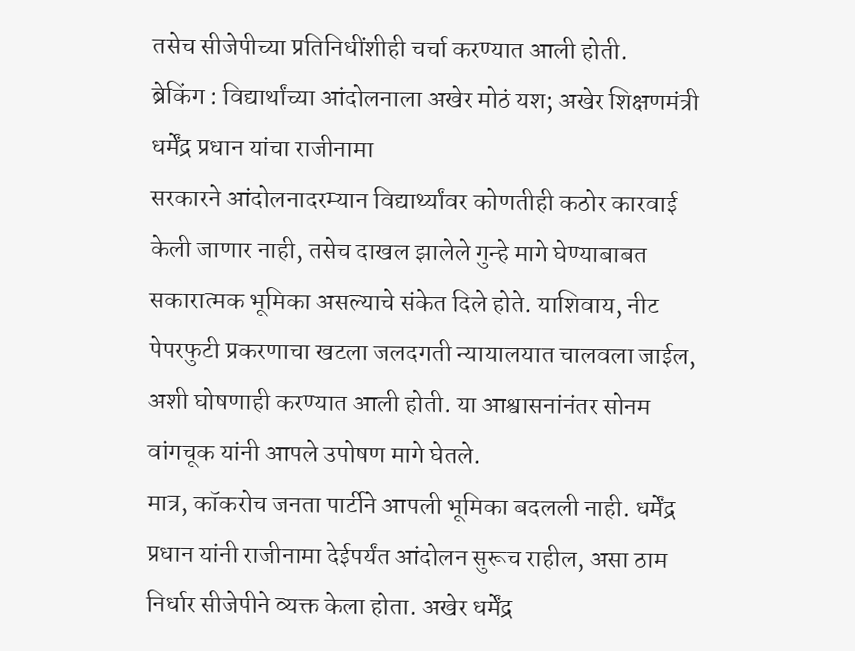तसेच सीजेपीच्या प्रतिनिधींशीही चर्चा करण्यात आली होती.
ब्रेकिंग : विद्यार्थांच्या आंदोलनाला अखेर मोठं यश; अखेर शिक्षणमंत्री धर्मेंद्र प्रधान यांचा राजीनामा
सरकारने आंदोलनादरम्यान विद्यार्थ्यांवर कोणतीही कठोर कारवाई केली जाणार नाही, तसेच दाखल झालेले गुन्हे मागे घेण्याबाबत सकारात्मक भूमिका असल्याचे संकेत दिले होते. याशिवाय, नीट पेपरफुटी प्रकरणाचा खटला जलदगती न्यायालयात चालवला जाईल, अशी घोषणाही करण्यात आली होती. या आश्वासनांनंतर सोनम वांगचूक यांनी आपले उपोषण मागे घेतले.
मात्र, कॉकरोच जनता पार्टीने आपली भूमिका बदलली नाही. धर्मेंद्र प्रधान यांनी राजीनामा देईपर्यंत आंदोलन सुरूच राहील, असा ठाम निर्धार सीजेपीने व्यक्त केला होता. अखेर धर्मेंद्र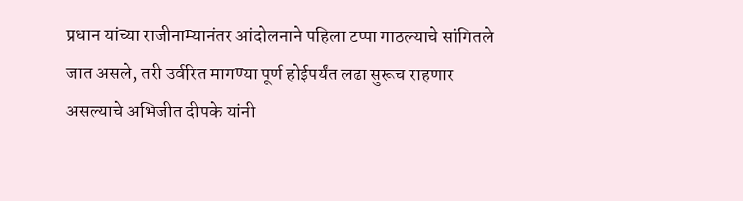प्रधान यांच्या राजीनाम्यानंतर आंदोलनाने पहिला टप्पा गाठल्याचे सांगितले जात असले, तरी उर्वरित मागण्या पूर्ण होईपर्यंत लढा सुरूच राहणार असल्याचे अभिजीत दीपके यांनी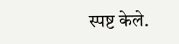स्पष्ट केले.